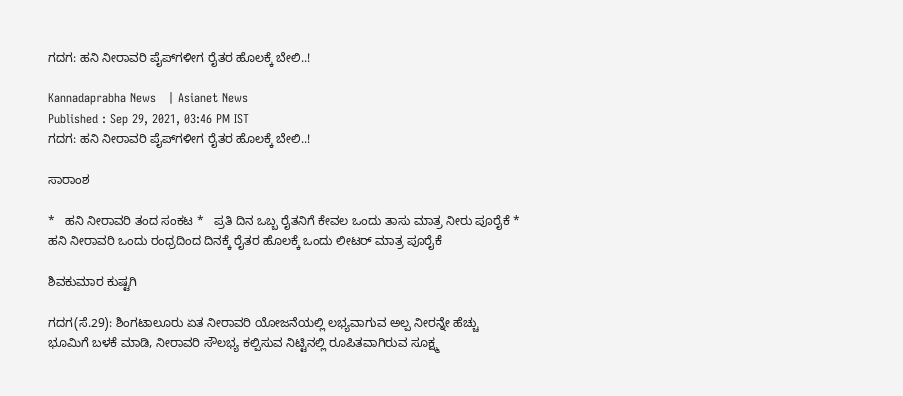ಗದಗ: ಹನಿ ನೀರಾವರಿ ಪೈಪ್‌ಗಳೀಗ ರೈತರ ಹೊಲಕ್ಕೆ ಬೇಲಿ..!

Kannadaprabha News   | Asianet News
Published : Sep 29, 2021, 03:46 PM IST
ಗದಗ: ಹನಿ ನೀರಾವರಿ ಪೈಪ್‌ಗಳೀಗ ರೈತರ ಹೊಲಕ್ಕೆ ಬೇಲಿ..!

ಸಾರಾಂಶ

*   ಹನಿ ನೀರಾವರಿ ತಂದ ಸಂಕಟ *   ಪ್ರತಿ ದಿನ ಒಬ್ಬ ರೈತನಿಗೆ ಕೇವಲ ಒಂದು ತಾಸು ಮಾತ್ರ ನೀರು ಪೂರೈಕೆ *   ಹನಿ ನೀರಾವರಿ ಒಂದು ರಂಧ್ರದಿಂದ ದಿನಕ್ಕೆ ರೈತರ ಹೊಲಕ್ಕೆ ಒಂದು ಲೀಟರ್ ಮಾತ್ರ ಪೂರೈಕೆ

ಶಿವಕುಮಾರ ಕುಷ್ಟಗಿ

ಗದಗ(ಸೆ.29): ಶಿಂಗಟಾಲೂರು ಏತ ನೀರಾವರಿ ಯೋಜನೆಯಲ್ಲಿ ಲಭ್ಯವಾಗುವ ಅಲ್ಪ ನೀರನ್ನೇ ಹೆಚ್ಚು ಭೂಮಿಗೆ ಬಳಕೆ ಮಾಡಿ, ನೀರಾವರಿ ಸೌಲಭ್ಯ ಕಲ್ಪಿಸುವ ನಿಟ್ಟಿನಲ್ಲಿ ರೂಪಿತವಾಗಿರುವ ಸೂಕ್ಷ್ಮ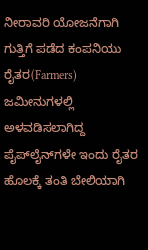ನೀರಾವರಿ ಯೋಜನೆಗಾಗಿ ಗುತ್ತಿಗೆ ಪಡೆದ ಕಂಪನಿಯು ರೈತರ(Farmers) ಜಮೀನುಗಳಲ್ಲಿ ಅಳವಡಿಸಲಾಗಿದ್ದ ಪೈಪ್‌ಲೈನ್‌ಗಳೇ ಇಂದು ರೈತರ ಹೊಲಕ್ಕೆ ತಂತಿ ಬೇಲಿಯಾಗಿ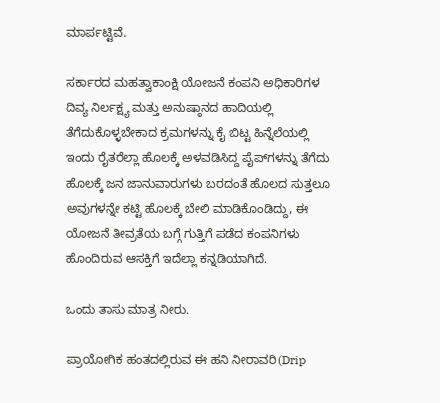ಮಾರ್ಪಟ್ಟಿವೆ.

ಸರ್ಕಾರದ ಮಹತ್ವಾಕಾಂಕ್ಷಿ ಯೋಜನೆ ಕಂಪನಿ ಅಧಿಕಾರಿಗಳ ದಿವ್ಯ ನಿರ್ಲಕ್ಷ್ಯ ಮತ್ತು ಅನುಷ್ಠಾನದ ಹಾದಿಯಲ್ಲಿ ತೆಗೆದುಕೊಳ್ಳಬೇಕಾದ ಕ್ರಮಗಳನ್ನು ಕೈ ಬಿಟ್ಟ ಹಿನ್ನೆಲೆಯಲ್ಲಿ ಇಂದು ರೈತರೆಲ್ಲಾ ಹೊಲಕ್ಕೆ ಅಳವಡಿಸಿದ್ದ ಪೈಪ್‌ಗಳನ್ನು ತೆಗೆದು ಹೊಲಕ್ಕೆ ಜನ ಜಾನುವಾರುಗಳು ಬರದಂತೆ ಹೊಲದ ಸುತ್ತಲೂ ಅವುಗಳನ್ನೇ ಕಟ್ಟಿ ಹೊಲಕ್ಕೆ ಬೇಲಿ ಮಾಡಿಕೊಂಡಿದ್ದು, ಈ ಯೋಜನೆ ತೀವ್ರತೆಯ ಬಗ್ಗೆ ಗುತ್ತಿಗೆ ಪಡೆದ ಕಂಪನಿಗಳು ಹೊಂದಿರುವ ಆಸಕ್ತಿಗೆ ಇದೆಲ್ಲಾ ಕನ್ನಡಿಯಾಗಿದೆ.

ಒಂದು ತಾಸು ಮಾತ್ರ ನೀರು.

ಪ್ರಾಯೋಗಿಕ ಹಂತದಲ್ಲಿರುವ ಈ ಹನಿ ನೀರಾವರಿ(Drip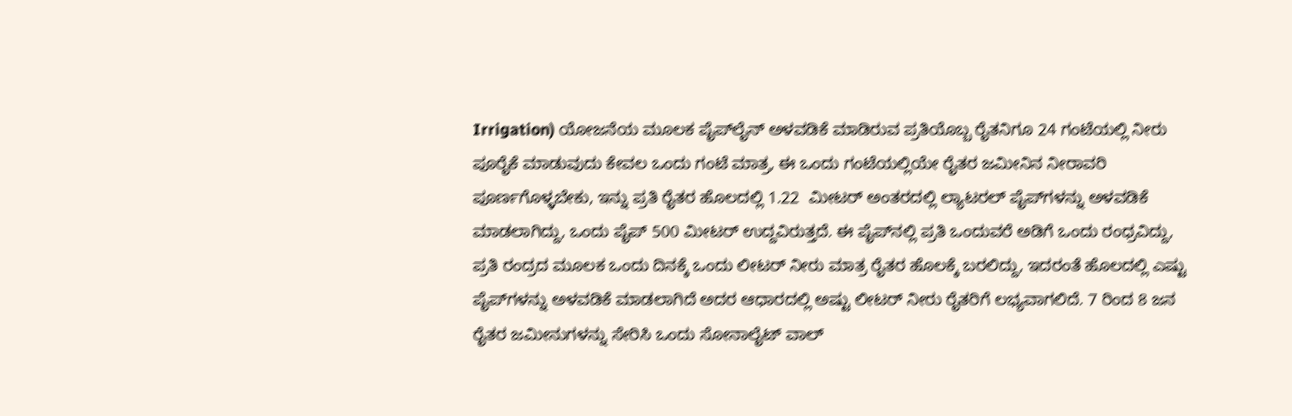Irrigation) ಯೋಜನೆಯ ಮೂಲಕ ಪೈಪ್‌ಲೈನ್ ಅಳವಡಿಕೆ ಮಾಡಿರುವ ಪ್ರತಿಯೊಬ್ಬ ರೈತನಿಗೂ 24 ಗಂಟೆಯಲ್ಲಿ ನೀರು ಪೂರೈಕೆ ಮಾಡುವುದು ಕೇವಲ ಒಂದು ಗಂಟೆ ಮಾತ್ರ, ಈ ಒಂದು ಗಂಟೆಯಲ್ಲಿಯೇ ರೈತರ ಜಮೀನಿನ ನೀರಾವರಿ ಪೂರ್ಣಗೊಳ್ಳಬೇಕು, ಇನ್ನು ಪ್ರತಿ ರೈತರ ಹೊಲದಲ್ಲಿ 1.22  ಮೀಟರ್ ಅಂತರದಲ್ಲಿ ಲ್ಯಾಟರಲ್ ಪೈಪ್‌ಗಳನ್ನು ಅಳವಡಿಕೆ ಮಾಡಲಾಗಿದ್ದು, ಒಂದು ಪೈಪ್ 500 ಮೀಟರ್ ಉದ್ದವಿರುತ್ತದೆ. ಈ ಪೈಪ್‌ನಲ್ಲಿ ಪ್ರತಿ ಒಂದುವರೆ ಅಡಿಗೆ ಒಂದು ರಂಧ್ರವಿದ್ದು, ಪ್ರತಿ ರಂದ್ರದ ಮೂಲಕ ಒಂದು ದಿನಕ್ಕೆ ಒಂದು ಲೀಟರ್ ನೀರು ಮಾತ್ರ ರೈತರ ಹೊಲಕ್ಕೆ ಬರಲಿದ್ದು, ಇದರಂತೆ ಹೊಲದಲ್ಲಿ ಎಷ್ಟು ಪೈಪ್‌ಗಳನ್ನು ಅಳವಡಿಕೆ ಮಾಡಲಾಗಿದೆ ಅದರ ಆಧಾರದಲ್ಲಿ ಅಷ್ಟು ಲೀಟರ್ ನೀರು ರೈತರಿಗೆ ಲಭ್ಯವಾಗಲಿದೆ. 7 ರಿಂದ 8 ಜನ ರೈತರ ಜಮೀನುಗಳನ್ನು ಸೇರಿಸಿ ಒಂದು ಸೋನಾಲೈಟ್ ವಾಲ್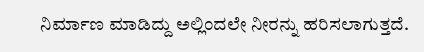ನಿರ್ಮಾಣ ಮಾಡಿದ್ದು ಅಲ್ಲಿಂದಲೇ ನೀರನ್ನು ಹರಿಸಲಾಗುತ್ತದೆ.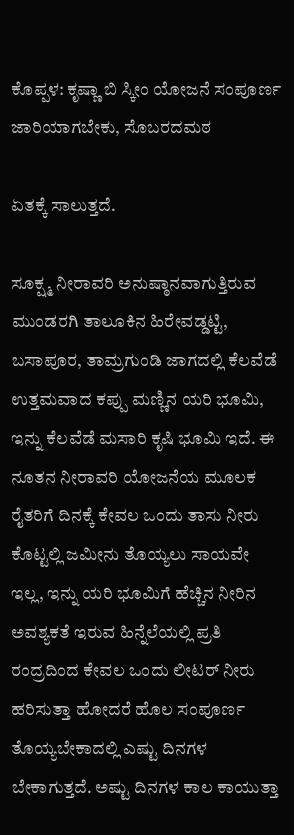ಕೊಪ್ಪಳ: ಕೃಷ್ಣಾ ಬಿ ಸ್ಕೀಂ ಯೋಜನೆ ಸಂಪೂರ್ಣ ಜಾರಿಯಾಗಬೇಕು, ಸೊಬರದಮಠ

ಏತಕ್ಕೆ ಸಾಲುತ್ತದೆ.

ಸೂಕ್ಷ್ಮ ನೀರಾವರಿ ಅನುಷ್ಠಾನವಾಗುತ್ತಿರುವ ಮುಂಡರಗಿ ತಾಲೂಕಿನ ಹಿರೇವಡ್ಡಟ್ಟಿ, ಬಸಾಪೂರ, ತಾಮ್ರಗುಂಡಿ ಜಾಗದಲ್ಲಿ ಕೆಲವೆಡೆ ಉತ್ತಮವಾದ ಕಪ್ಪು ಮಣ್ಣಿನ ಯರಿ ಭೂಮಿ, ಇನ್ನು ಕೆಲವೆಡೆ ಮಸಾರಿ ಕೃಷಿ ಭೂಮಿ ಇದೆ. ಈ ನೂತನ ನೀರಾವರಿ ಯೋಜನೆಯ ಮೂಲಕ ರೈತರಿಗೆ ದಿನಕ್ಕೆ ಕೇವಲ ಒಂದು ತಾಸು ನೀರು ಕೊಟ್ಟಲ್ಲಿ ಜಮೀನು ತೊಯ್ಯಲು ಸಾಯವೇ ಇಲ್ಲ, ಇನ್ನು ಯರಿ ಭೂಮಿಗೆ ಹೆಚ್ಚಿನ ನೀರಿನ ಅವಶ್ಯಕತೆ ಇರುವ ಹಿನ್ನೆಲೆಯಲ್ಲಿ ಪ್ರತಿ ರಂದ್ರದಿಂದ ಕೇವಲ ಒಂದು ಲೀಟರ್ ನೀರು ಹರಿಸುತ್ತಾ ಹೋದರೆ ಹೊಲ ಸಂಪೂರ್ಣ ತೊಯ್ಯಬೇಕಾದಲ್ಲಿ ಎಷ್ಟು ದಿನಗಳ ಬೇಕಾಗುತ್ತದೆ. ಅಷ್ಟು ದಿನಗಳ ಕಾಲ ಕಾಯುತ್ತಾ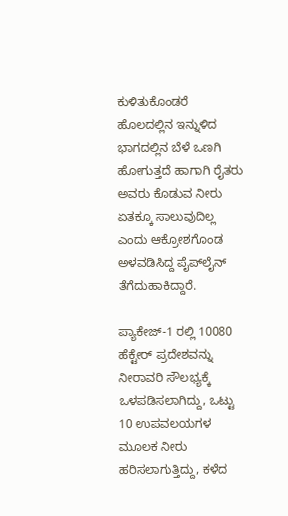ಕುಳಿತುಕೊಂಡರೆ ಹೊಲದಲ್ಲಿನ ಇನ್ನುಳಿದ ಭಾಗದಲ್ಲಿನ ಬೆಳೆ ಒಣಗಿ ಹೋಗುತ್ತದೆ ಹಾಗಾಗಿ ರೈತರು ಅವರು ಕೊಡುವ ನೀರು ಏತಕ್ಕೂ ಸಾಲುವುದಿಲ್ಲ ಎಂದು ಆಕ್ರೋಶಗೊಂಡ ಅಳವಡಿಸಿದ್ದ ಪೈಪ್‌ಲೈನ್ ತೆಗೆದುಹಾಕಿದ್ದಾರೆ.

ಪ್ಯಾಕೇಜ್-1 ರಲ್ಲಿ 10080 ಹೆಕ್ಟೇರ್ ಪ್ರದೇಶವನ್ನು ನೀರಾವರಿ ಸೌಲಭ್ಯಕ್ಕೆ ಒಳಪಡಿಸಲಾಗಿದ್ದು, ಒಟ್ಟು 10 ಉಪವಲಯಗಳ ಮೂಲಕ ನೀರು ಹರಿಸಲಾಗುತ್ತಿದ್ದು, ಕಳೆದ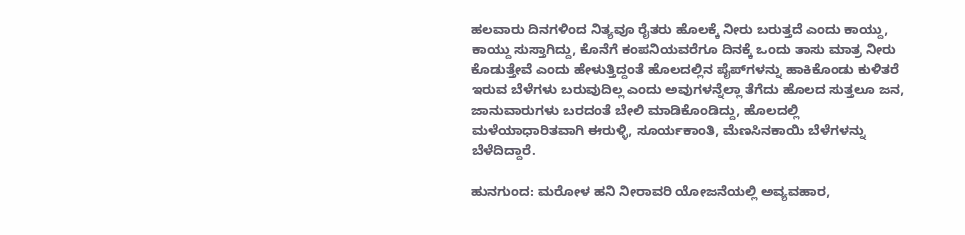ಹಲವಾರು ದಿನಗಳಿಂದ ನಿತ್ಯವೂ ರೈತರು ಹೊಲಕ್ಕೆ ನೀರು ಬರುತ್ತದೆ ಎಂದು ಕಾಯ್ದು, ಕಾಯ್ದು ಸುಸ್ತಾಗಿದ್ದು, ಕೊನೆಗೆ ಕಂಪನಿಯವರೆಗೂ ದಿನಕ್ಕೆ ಒಂದು ತಾಸು ಮಾತ್ರ ನೀರು ಕೊಡುತ್ತೇವೆ ಎಂದು ಹೇಳುತ್ತಿದ್ದಂತೆ ಹೊಲದಲ್ಲಿನ ಪೈಪ್‌ಗಳನ್ನು ಹಾಕಿಕೊಂಡು ಕುಳಿತರೆ ಇರುವ ಬೆಳೆಗಳು ಬರುವುದಿಲ್ಲ ಎಂದು ಅವುಗಳನ್ನೆಲ್ಲಾ ತೆಗೆದು ಹೊಲದ ಸುತ್ತಲೂ ಜನ, ಜಾನುವಾರುಗಳು ಬರದಂತೆ ಬೇಲಿ ಮಾಡಿಕೊಂಡಿದ್ದು, ಹೊಲದಲ್ಲಿ ಮಳೆಯಾಧಾರಿತವಾಗಿ ಈರುಳ್ಳಿ, ಸೂರ್ಯಕಾಂತಿ, ಮೆಣಸಿನಕಾಯಿ ಬೆಳೆಗಳನ್ನು ಬೆಳೆದಿದ್ದಾರೆ.

ಹುನಗುಂದ: ಮರೋಳ ಹನಿ ನೀರಾವರಿ ಯೋಜನೆಯಲ್ಲಿ ಅವ್ಯವಹಾರ,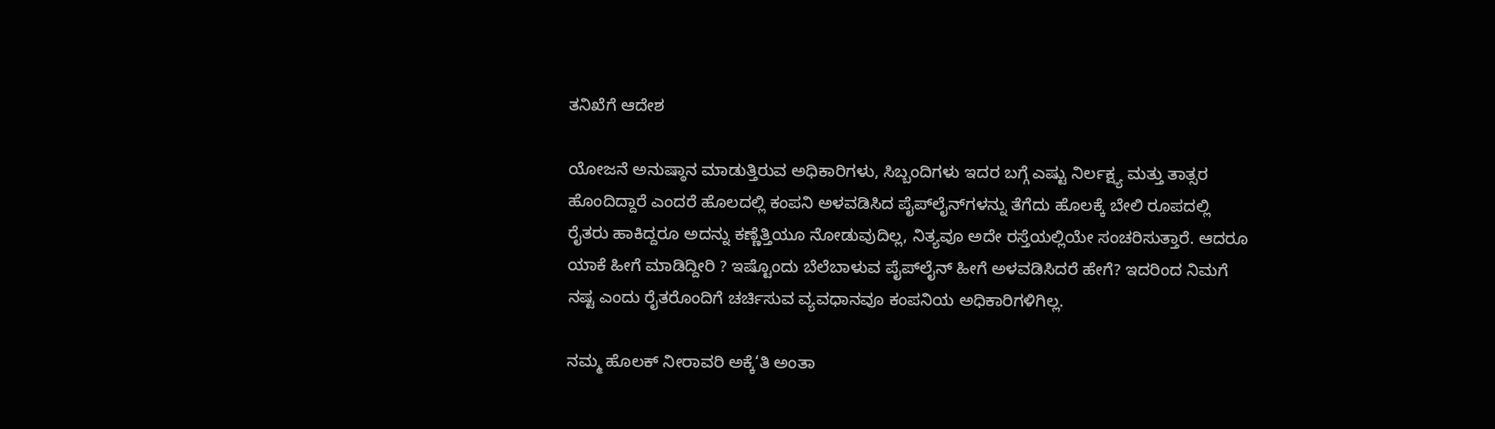ತನಿಖೆಗೆ ಆದೇಶ

ಯೋಜನೆ ಅನುಷ್ಠಾನ ಮಾಡುತ್ತಿರುವ ಅಧಿಕಾರಿಗಳು, ಸಿಬ್ಬಂದಿಗಳು ಇದರ ಬಗ್ಗೆ ಎಷ್ಟು ನಿರ್ಲಕ್ಷ್ಯ ಮತ್ತು ತಾತ್ಸರ ಹೊಂದಿದ್ದಾರೆ ಎಂದರೆ ಹೊಲದಲ್ಲಿ ಕಂಪನಿ ಅಳವಡಿಸಿದ ಪೈಪ್‌ಲೈನ್‌ಗಳನ್ನು ತೆಗೆದು ಹೊಲಕ್ಕೆ ಬೇಲಿ ರೂಪದಲ್ಲಿ ರೈತರು ಹಾಕಿದ್ದರೂ ಅದನ್ನು ಕಣ್ಣೆತ್ತಿಯೂ ನೋಡುವುದಿಲ್ಲ, ನಿತ್ಯವೂ ಅದೇ ರಸ್ತೆಯಲ್ಲಿಯೇ ಸಂಚರಿಸುತ್ತಾರೆ. ಆದರೂ ಯಾಕೆ ಹೀಗೆ ಮಾಡಿದ್ದೀರಿ ? ಇಷ್ಟೊಂದು ಬೆಲೆಬಾಳುವ ಪೈಪ್‌ಲೈನ್ ಹೀಗೆ ಅಳವಡಿಸಿದರೆ ಹೇಗೆ? ಇದರಿಂದ ನಿಮಗೆ ನಷ್ಟ ಎಂದು ರೈತರೊಂದಿಗೆ ಚರ್ಚಿಸುವ ವ್ಯವಧಾನವೂ ಕಂಪನಿಯ ಅಧಿಕಾರಿಗಳಿಗಿಲ್ಲ.

ನಮ್ಮ ಹೊಲಕ್ ನೀರಾವರಿ ಅಕ್ಕೆ‘ತಿ ಅಂತಾ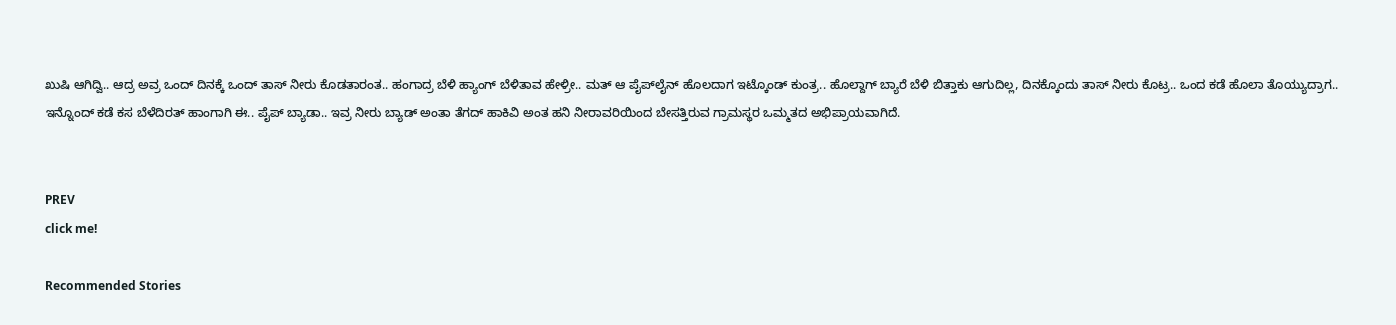ಖುಷಿ ಆಗಿದ್ವಿ.. ಆದ್ರ ಅವ್ರ ಒಂದ್ ದಿನಕ್ಕೆ ಒಂದ್ ತಾಸ್ ನೀರು ಕೊಡತಾರಂತ.. ಹಂಗಾದ್ರ ಬೆಳಿ ಹ್ಯಾಂಗ್ ಬೆಳಿತಾವ ಹೇಳ್ರೀ.. ಮತ್ ಆ ಪೈಪ್‌ಲೈನ್ ಹೊಲದಾಗ ಇಟ್ಕೊಂಡ್ ಕುಂತ್ರ.. ಹೊಲ್ದಾಗ್ ಬ್ಯಾರೆ ಬೆಳಿ ಬಿತ್ತಾಕು ಆಗುದಿಲ್ಲ, ದಿನಕ್ಕೊಂದು ತಾಸ್ ನೀರು ಕೊಟ್ರ.. ಒಂದ ಕಡೆ ಹೊಲಾ ತೊಯ್ಯುದ್ರಾಗ.. ಇನ್ನೊಂದ್ ಕಡೆ ಕಸ ಬೆಳೆದಿರತ್ ಹಾಂಗಾಗಿ ಈ.. ಪೈಪ್ ಬ್ಯಾಡಾ.. ಇವ್ರ ನೀರು ಬ್ಯಾಡ್ ಅಂತಾ ತೆಗದ್ ಹಾಕಿವಿ ಅಂತ ಹನಿ ನೀರಾವರಿಯಿಂದ ಬೇಸತ್ತಿರುವ ಗ್ರಾಮಸ್ಥರ ಒಮ್ಮತದ ಅಭಿಪ್ರಾಯವಾಗಿದೆ.


PREV
click me!

Recommended Stories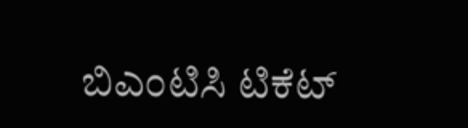ಬಿಎಂಟಿಸಿ ಟಿಕೆಟ್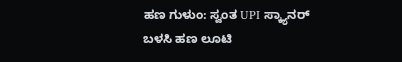ಹಣ ಗುಳುಂ: ಸ್ವಂತ UPI ಸ್ಕ್ಯಾನರ್ ಬಳಸಿ ಹಣ ಲೂಟಿ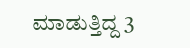ಮಾಡುತ್ತಿದ್ದ 3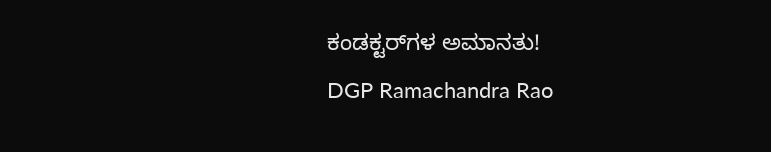ಕಂಡಕ್ಟರ್‌ಗಳ ಅಮಾನತು!
DGP Ramachandra Rao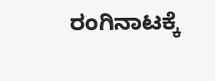ರಂಗಿನಾಟಕ್ಕೆ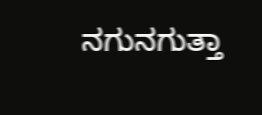ನಗುನಗುತ್ತಾ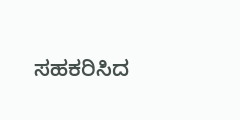ಸಹಕರಿಸಿದ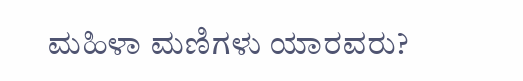ಮಹಿಳಾ ಮಣಿಗಳು ಯಾರವರು?